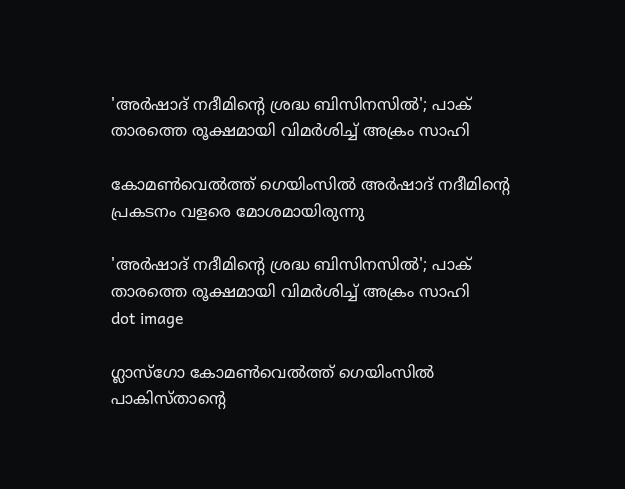'അര്‍ഷാദ് നദീമിന്റെ ശ്രദ്ധ ബിസിനസില്‍'; പാക് താരത്തെ രൂക്ഷമായി വിമര്‍ശിച്ച് അക്രം സാഹി

കോമണ്‍വെല്‍ത്ത് ഗെയിംസില്‍ അര്‍ഷാദ് നദീമിന്റെ പ്രകടനം വളരെ മോശമായിരുന്നു

'അര്‍ഷാദ് നദീമിന്റെ ശ്രദ്ധ ബിസിനസില്‍'; പാക് താരത്തെ രൂക്ഷമായി വിമര്‍ശിച്ച് അക്രം സാഹി
dot image

ഗ്ലാസ്ഗോ കോമണ്‍വെല്‍ത്ത് ഗെയിംസില്‍ പാകിസ്താന്റെ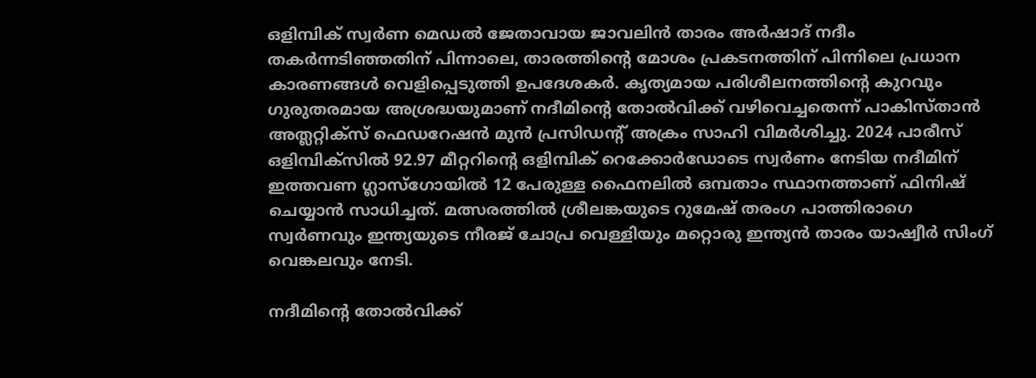ഒളിമ്പിക് സ്വര്‍ണ മെഡല്‍ ജേതാവായ ജാവലിന്‍ താരം അര്‍ഷാദ് നദീം തകര്‍ന്നടിഞ്ഞതിന് പിന്നാലെ, താരത്തിന്റെ മോശം പ്രകടനത്തിന് പിന്നിലെ പ്രധാന കാരണങ്ങള്‍ വെളിപ്പെടുത്തി ഉപദേശകര്‍. കൃത്യമായ പരിശീലനത്തിന്റെ കുറവും ഗുരുതരമായ അശ്രദ്ധയുമാണ് നദീമിന്റെ തോല്‍വിക്ക് വഴിവെച്ചതെന്ന് പാകിസ്താന്‍ അത്ലറ്റിക്സ് ഫെഡറേഷന്‍ മുന്‍ പ്രസിഡന്റ് അക്രം സാഹി വിമര്‍ശിച്ചു. 2024 പാരീസ് ഒളിമ്പിക്സില്‍ 92.97 മീറ്ററിന്റെ ഒളിമ്പിക് റെക്കോര്‍ഡോടെ സ്വര്‍ണം നേടിയ നദീമിന് ഇത്തവണ ഗ്ലാസ്ഗോയില്‍ 12 പേരുള്ള ഫൈനലില്‍ ഒമ്പതാം സ്ഥാനത്താണ് ഫിനിഷ് ചെയ്യാന്‍ സാധിച്ചത്. മത്സരത്തില്‍ ശ്രീലങ്കയുടെ റുമേഷ് തരംഗ പാത്തിരാഗെ സ്വര്‍ണവും ഇന്ത്യയുടെ നീരജ് ചോപ്ര വെള്ളിയും മറ്റൊരു ഇന്ത്യന്‍ താരം യാഷ്വീര്‍ സിംഗ് വെങ്കലവും നേടി.

നദീമിന്റെ തോല്‍വിക്ക്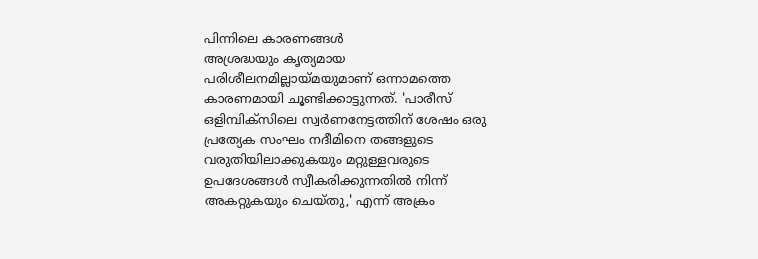പിന്നിലെ കാരണങ്ങള്‍
അശ്രദ്ധയും കൃത്യമായ പരിശീലനമില്ലായ്മയുമാണ് ഒന്നാമത്തെ കാരണമായി ചൂണ്ടിക്കാട്ടുന്നത്. 'പാരീസ് ഒളിമ്പിക്സിലെ സ്വര്‍ണനേട്ടത്തിന് ശേഷം ഒരു പ്രത്യേക സംഘം നദീമിനെ തങ്ങളുടെ വരുതിയിലാക്കുകയും മറ്റുള്ളവരുടെ ഉപദേശങ്ങള്‍ സ്വീകരിക്കുന്നതില്‍ നിന്ന് അകറ്റുകയും ചെയ്തു,' എന്ന് അക്രം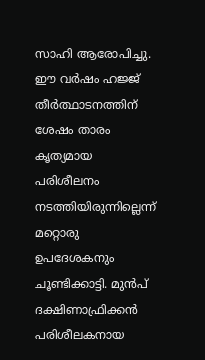സാഹി ആരോപിച്ചു. ഈ വര്‍ഷം ഹജ്ജ് തീര്‍ത്ഥാടനത്തിന് ശേഷം താരം കൃത്യമായ പരിശീലനം നടത്തിയിരുന്നില്ലെന്ന് മറ്റൊരു ഉപദേശകനും ചൂണ്ടിക്കാട്ടി. മുന്‍പ് ദക്ഷിണാഫ്രിക്കന്‍ പരിശീലകനായ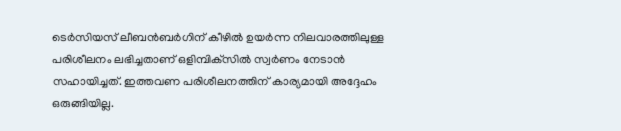ടെര്‍സിയസ് ലീബന്‍ബര്‍ഗിന് കീഴില്‍ ഉയര്‍ന്ന നിലവാരത്തിലുള്ള പരിശീലനം ലഭിച്ചതാണ് ഒളിമ്പിക്‌സില്‍ സ്വര്‍ണം നേടാന്‍ സഹായിച്ചത്. ഇത്തവണ പരിശീലനത്തിന് കാര്യമായി അദ്ദേഹം ഒരുങ്ങിയില്ല.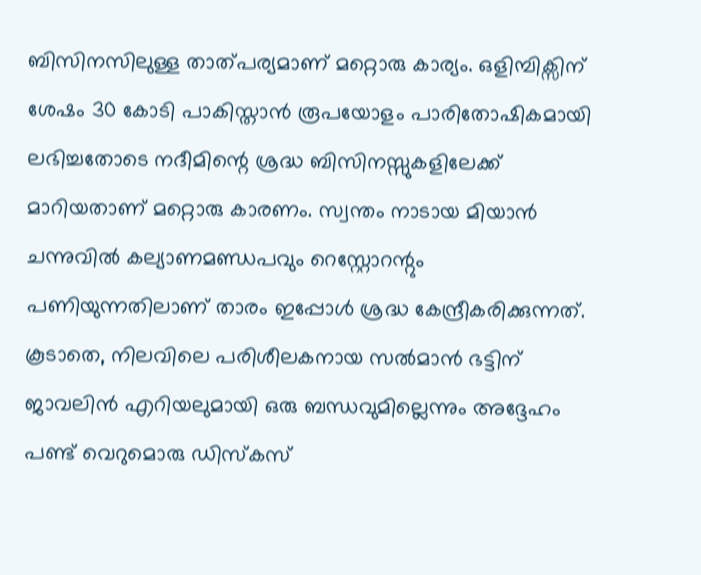ബിസിനസിലുള്ള താത്പര്യമാണ് മറ്റൊരു കാര്യം. ഒളിമ്പിക്സിന് ശേഷം 30 കോടി പാകിസ്താന്‍ രൂപയോളം പാരിതോഷികമായി ലഭിച്ചതോടെ നദീമിന്റെ ശ്രദ്ധ ബിസിനസ്സുകളിലേക്ക് മാറിയതാണ് മറ്റൊരു കാരണം. സ്വന്തം നാടായ മിയാന്‍ ചന്നുവില്‍ കല്യാണമണ്ഡപവും റെസ്റ്റോറന്റും പണിയുന്നതിലാണ് താരം ഇപ്പോള്‍ ശ്രദ്ധ കേന്ദ്രീകരിക്കുന്നത്. കൂടാതെ, നിലവിലെ പരിശീലകനായ സല്‍മാന്‍ ഭട്ടിന് ജാവലിന്‍ എറിയലുമായി ഒരു ബന്ധവുമില്ലെന്നും അദ്ദേഹം പണ്ട് വെറുമൊരു ഡിസ്‌കസ്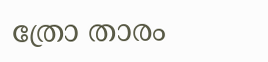ത്രോ താരം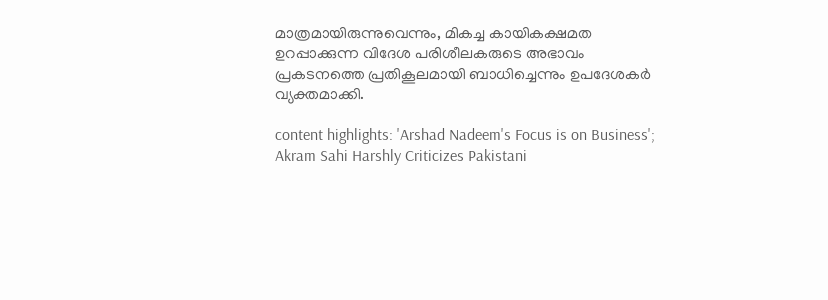മാത്രമായിരുന്നുവെന്നും, മികച്ച കായികക്ഷമത ഉറപ്പാക്കുന്ന വിദേശ പരിശീലകരുടെ അഭാവം പ്രകടനത്തെ പ്രതികൂലമായി ബാധിച്ചെന്നും ഉപദേശകര്‍ വ്യക്തമാക്കി.

content highlights: 'Arshad Nadeem's Focus is on Business'; Akram Sahi Harshly Criticizes Pakistani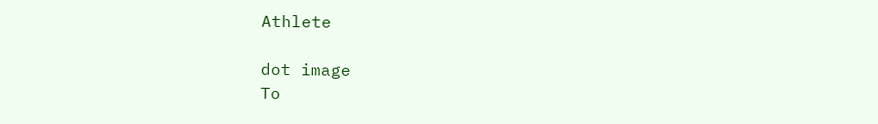Athlete

dot image
To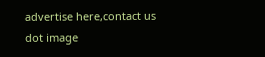advertise here,contact us
dot image